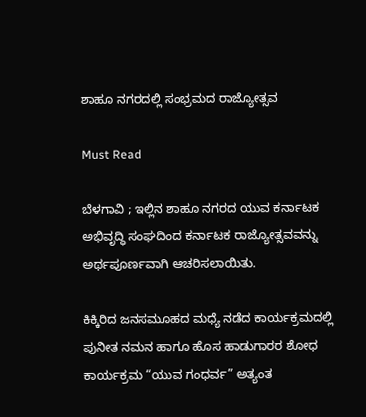ಶಾಹೂ ನಗರದಲ್ಲಿ ಸಂಭ್ರಮದ ರಾಜ್ಯೋತ್ಸವ

Must Read

ಬೆಳಗಾವಿ ; ಇಲ್ಲಿನ ಶಾಹೂ ನಗರದ ಯುವ ಕರ್ನಾಟಕ ಅಭಿವೃದ್ಧಿ ಸಂಘದಿಂದ ಕರ್ನಾಟಕ ರಾಜ್ಯೋತ್ಸವವನ್ನು ಅರ್ಥಪೂರ್ಣವಾಗಿ ಆಚರಿಸಲಾಯಿತು.

ಕಿಕ್ಕಿರಿದ ಜನಸಮೂಹದ ಮಧ್ಯೆ ನಡೆದ ಕಾರ್ಯಕ್ರಮದಲ್ಲಿ ಪುನೀತ ನಮನ ಹಾಗೂ ಹೊಸ ಹಾಡುಗಾರರ ಶೋಧ ಕಾರ್ಯಕ್ರಮ “ಯುವ ಗಂಧರ್ವ” ಅತ್ಯಂತ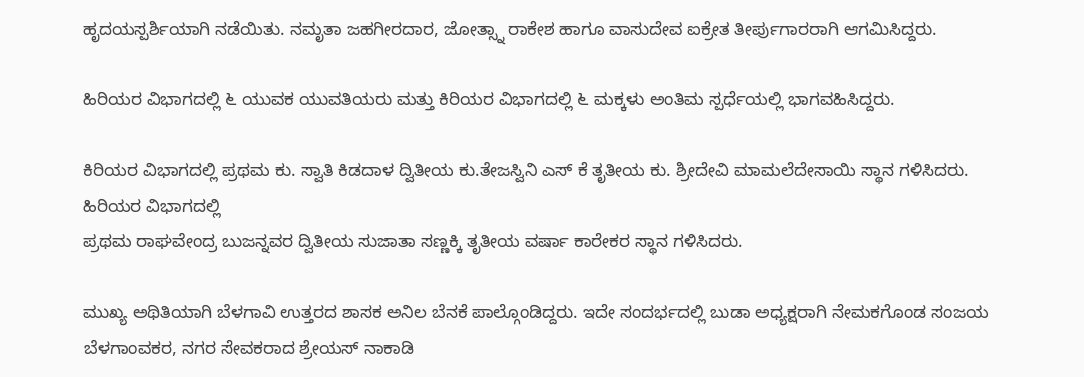ಹೃದಯಸ್ಪರ್ಶಿಯಾಗಿ ನಡೆಯಿತು. ನಮೃತಾ ಜಹಗೀರದಾರ, ಜೋತ್ಸ್ನಾ ರಾಕೇಶ ಹಾಗೂ ವಾಸುದೇವ ಐಕ್ರೇತ ತೀರ್ಪುಗಾರರಾಗಿ ಆಗಮಿಸಿದ್ದರು.

ಹಿರಿಯರ ವಿಭಾಗದಲ್ಲಿ ೬ ಯುವಕ ಯುವತಿಯರು ಮತ್ತು ಕಿರಿಯರ ವಿಭಾಗದಲ್ಲಿ ೬ ಮಕ್ಕಳು ಅಂತಿಮ ಸ್ಪರ್ಧೆಯಲ್ಲಿ ಭಾಗವಹಿಸಿದ್ದರು.

ಕಿರಿಯರ ವಿಭಾಗದಲ್ಲಿ ಪ್ರಥಮ ಕು. ಸ್ವಾತಿ ಕಿಡದಾಳ ದ್ವಿತೀಯ ಕು.ತೇಜಸ್ವಿನಿ ಎಸ್ ಕೆ ತೃತೀಯ ಕು. ಶ್ರೀದೇವಿ ಮಾಮಲೆದೇಸಾಯಿ ಸ್ಥಾನ ಗಳಿಸಿದರು. ಹಿರಿಯರ ವಿಭಾಗದಲ್ಲಿ
ಪ್ರಥಮ ರಾಘವೇಂದ್ರ ಬುಜನ್ನವರ ದ್ವಿತೀಯ ಸುಜಾತಾ ಸಣ್ಣಕ್ಕಿ ತೃತೀಯ ವರ್ಷಾ ಕಾರೇಕರ ಸ್ಥಾನ ಗಳಿಸಿದರು.

ಮುಖ್ಯ ಅಥಿತಿಯಾಗಿ ಬೆಳಗಾವಿ ಉತ್ತರದ ಶಾಸಕ ಅನಿಲ ಬೆನಕೆ ಪಾಲ್ಗೊಂಡಿದ್ದರು. ಇದೇ ಸಂದರ್ಭದಲ್ಲಿ ಬುಡಾ ಅಧ್ಯಕ್ಷರಾಗಿ ನೇಮಕಗೊಂಡ ಸಂಜಯ ಬೆಳಗಾಂವಕರ, ನಗರ ಸೇವಕರಾದ ಶ್ರೇಯಸ್ ನಾಕಾಡಿ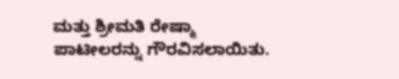ಮತ್ತು ಶ್ರೀಮತಿ ರೇಷ್ಮಾ ಪಾಟೀಲರನ್ನು ಗೌರವಿಸಲಾಯಿತು.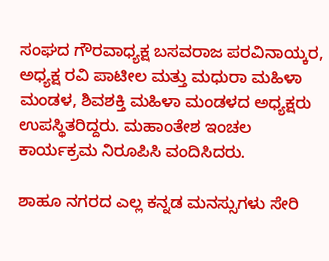ಸಂಘದ ಗೌರವಾಧ್ಯಕ್ಷ ಬಸವರಾಜ ಪರವಿನಾಯ್ಕರ, ಅಧ್ಯಕ್ಷ ರವಿ ಪಾಟೀಲ ಮತ್ತು ಮಧುರಾ ಮಹಿಳಾ ಮಂಡಳ, ಶಿವಶಕ್ತಿ ಮಹಿಳಾ ಮಂಡಳದ ಅಧ್ಯಕ್ಷರು ಉಪಸ್ಥಿತರಿದ್ದರು. ಮಹಾಂತೇಶ ಇಂಚಲ ಕಾರ್ಯಕ್ರಮ ನಿರೂಪಿಸಿ ವಂದಿಸಿದರು.

ಶಾಹೂ ನಗರದ ಎಲ್ಲ ಕನ್ನಡ ಮನಸ್ಸುಗಳು ಸೇರಿ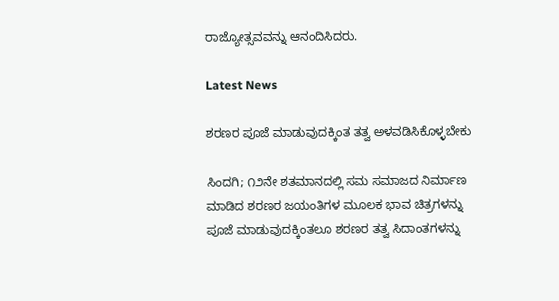ರಾಜ್ಯೋತ್ಸವವನ್ನು ಆನಂದಿಸಿದರು.

Latest News

ಶರಣರ ಪೂಜೆ ಮಾಡುವುದಕ್ಕಿಂತ ತತ್ವ ಅಳವಡಿಸಿಕೊಳ್ಳಬೇಕು

ಸಿಂದಗಿ; ೧೨ನೇ ಶತಮಾನದಲ್ಲಿ ಸಮ ಸಮಾಜದ ನಿರ್ಮಾಣ ಮಾಡಿದ ಶರಣರ ಜಯಂತಿಗಳ ಮೂಲಕ ಭಾವ ಚಿತ್ರಗಳನ್ನು ಪೂಜೆ ಮಾಡುವುದಕ್ಕಿಂತಲೂ ಶರಣರ ತತ್ವ ಸಿದಾಂತಗಳನ್ನು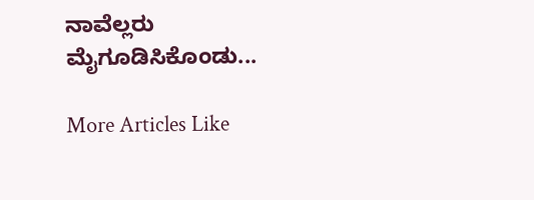ನಾವೆಲ್ಲರು ಮೈಗೂಡಿಸಿಕೊಂಡು...

More Articles Like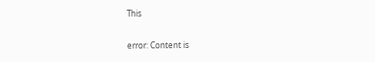This

error: Content is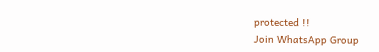protected !!
Join WhatsApp Group